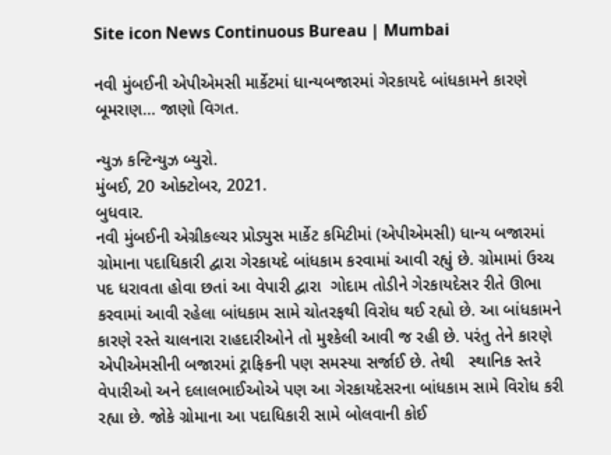Site icon News Continuous Bureau | Mumbai

નવી મુંબઈની એપીએમસી માર્કેટમાં ધાન્યબજારમાં ગેરકાયદે બાંધકામને કારણે બૂમરાણ… જાણો વિગત.

ન્યુઝ કન્ટિન્યુઝ બ્યુરો.
મુંબઈ, 20 ઓક્ટોબર, 2021.
બુધવાર.
નવી મુંબઈની એગ્રીકલ્ચર પ્રોડ્યુસ માર્કેટ કમિટીમાં (એપીએમસી) ધાન્ય બજારમાં ગ્રોમાના પદાધિકારી દ્વારા ગેરકાયદે બાંધકામ કરવામાં આવી રહ્યું છે. ગ્રોમામાં ઉચ્ચ પદ ધરાવતા હોવા છતાં આ વેપારી દ્વારા  ગોદામ તોડીને ગેરકાયદેસર રીતે ઊભા કરવામાં આવી રહેલા બાંધકામ સામે ચોતરફથી વિરોધ થઈ રહ્યો છે. આ બાંધકામને કારણે રસ્તે ચાલનારા રાહદારીઓને તો મુશ્કેલી આવી જ રહી છે. પરંતુ તેને કારણે એપીએમસીની બજારમાં ટ્રાફિકની પણ સમસ્યા સર્જાઈ છે. તેથી   સ્થાનિક સ્તરે વેપારીઓ અને દલાલભાઈઓએ પણ આ ગેરકાયદેસરના બાંધકામ સામે વિરોધ કરી રહ્યા છે. જોકે ગ્રોમાના આ પદાધિકારી સામે બોલવાની કોઈ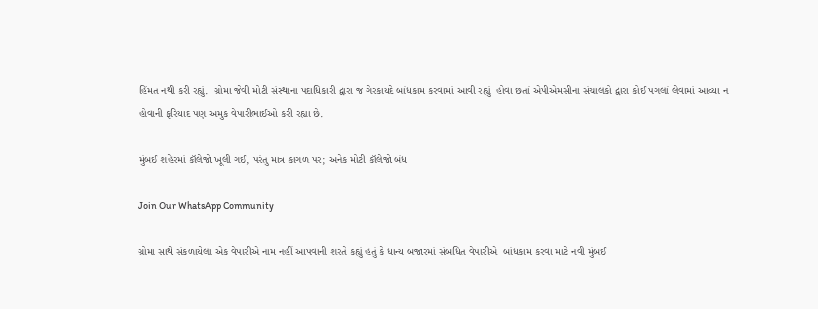હિંમત નથી કરી રહ્યું.  ગ્રોમા જેવી મોટી સંસ્થાના પદાધિકારી દ્વારા જ ગેરકાયદે બાંધકામ કરવામાં આવી રહ્યું  હોવા છતાં એપીએમસીના સંચાલકો દ્વારા કોઈ પગલાં લેવામાં આવ્યા ન હોવાની ફરિયાદ પણ અમુક વેપારીભાઈઓ કરી રહ્યા છે.

મુંબઈ શહેરમાં કૉલેજો ખૂલી ગઈ, પરંતુ માત્ર કાગળ પર; અનેક મોટી કૉલેજો બંધ

Join Our WhatsApp Community

ગ્રોમા સાથે સંકળાયેલા એક વેપારીએ નામ નહીં આપવાની શરતે કહ્યું હતું કે ધાન્ય બજારમાં સંબધિત વેપારીએ  બાંધકામ કરવા માટે નવી મુંબઈ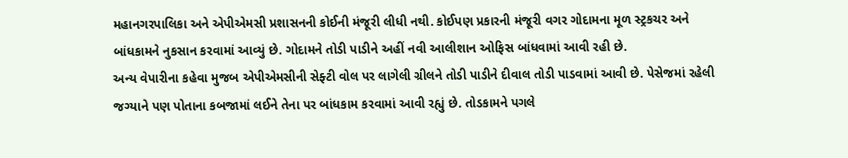મહાનગરપાલિકા અને એપીએમસી પ્રશાસનની કોઈની મંજૂરી લીધી નથી. કોઈપણ પ્રકારની મંજૂરી વગર ગોદામના મૂળ સ્ટ્રકચર અને બાંધકામને નુકસાન કરવામાં આવ્યું છે. ગોદામને તોડી પાડીને અહીં નવી આલીશાન ઓફિસ બાંધવામાં આવી રહી છે.
અન્ય વેપારીના કહેવા મુજબ એપીએમસીની સેફ્ટી વોલ પર લાગેલી ગ્રીલને તોડી પાડીને દીવાલ તોડી પાડવામાં આવી છે. પેસેજમાં રહેલી જગ્યાને પણ પોતાના કબજામાં લઈને તેના પર બાંધકામ કરવામાં આવી રહ્યું છે. તોડકામને પગલે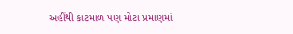અહીંથી કાટમાળ પણ મોટા પ્રમાણમાં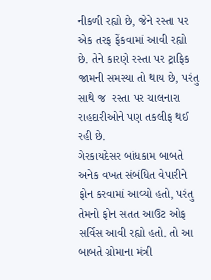નીકળી રહ્યો છે, જેને રસ્તા પર એક તરફ ફેંકવામાં આવી રહ્યો છે. તેને કારણે રસ્તા પર ટ્રાફિક જામની સમસ્યા તો થાય છે, પરંતુ સાથે જ  રસ્તા પર ચાલનારા રાહદારીઓને પણ તકલીફ થઈ રહી છે.
ગેરકાયદેસર બાંધકામ બાબતે અનેક વખત સંબંધિત વેપારીને ફોન કરવામાં આવ્યો હતો, પરંતુ તેમનો ફોન સતત આઉટ ઓફ સર્વિસ આવી રહ્યો હતો. તો આ બાબતે ગ્રોમાના મંત્રી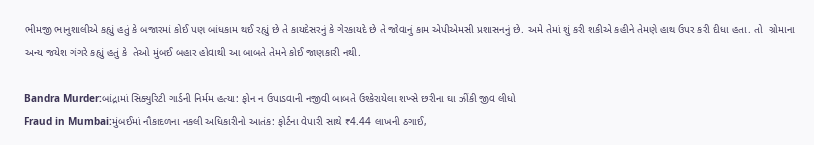ભીમજી ભાનુશાલીએ કહ્યું હતું કે બજારમાં કોઈ પણ બાંધકામ થઈ રહ્યું છે તે કાયદેસરનું કે ગેરકાયદે છે તે જોવાનું કામ એપીએમસી પ્રશાસનનું છે. અમે તેમાં શું કરી શકીએ કહીને તેમણે હાથ ઉપર કરી દીધા હતા. તો  ગ્રોમાના અન્ય જયેશ ગંગરે કહ્યું હતું કે  તેઓ મુંબઈ બહાર હોવાથી આ બાબતે તેમને કોઈ જાણકારી નથી.

Bandra Murder:બાંદ્રામાં સિક્યુરિટી ગાર્ડની નિર્મમ હત્યા: ફોન ન ઉપાડવાની નજીવી બાબતે ઉશ્કેરાયેલા શખ્સે છરીના ઘા ઝીંકી જીવ લીધો
Fraud in Mumbai:મુંબઈમાં નૌકાદળના નકલી અધિકારીનો આતંક: ફોર્ટના વેપારી સાથે ₹4.44 લાખની ઠગાઈ,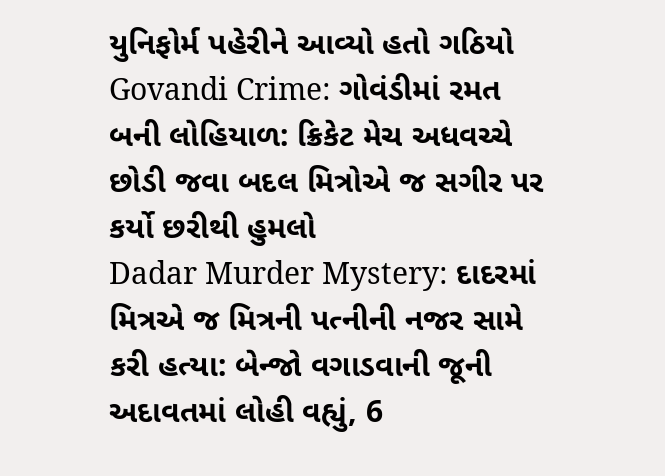યુનિફોર્મ પહેરીને આવ્યો હતો ગઠિયો
Govandi Crime: ગોવંડીમાં રમત બની લોહિયાળ: ક્રિકેટ મેચ અધવચ્ચે છોડી જવા બદલ મિત્રોએ જ સગીર પર કર્યો છરીથી હુમલો
Dadar Murder Mystery: દાદરમાં મિત્રએ જ મિત્રની પત્નીની નજર સામે કરી હત્યા: બેન્જો વગાડવાની જૂની અદાવતમાં લોહી વહ્યું, 6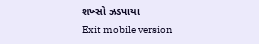શખ્સો ઝડપાયા
Exit mobile version